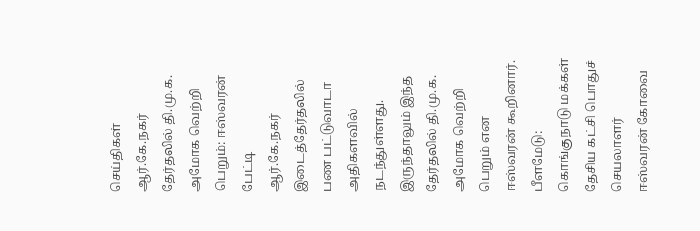செய்திகள்
ஆர்.கே.நகர் தேர்தலில் தி.மு.க. அமோக வெற்றி பெறும்: ஈஸ்வரன் பேட்டி
ஆர்.கே.நகர் இடைத்தேர்தலில் பண பட்டுவாடா அதிகளவில் நடந்துள்ளது. இருந்தாலும் இந்த தேர்தலில் தி.மு.க. அமோக வெற்றி பெறும் என ஈஸ்வரன் கூறினார்.
பீளமேடு:
கொங்குநாடு மக்கள் தேசிய கட்சி பொதுச் செயலாளர் ஈஸ்வரன் கோவை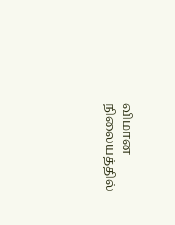விமான நிலையத்தில்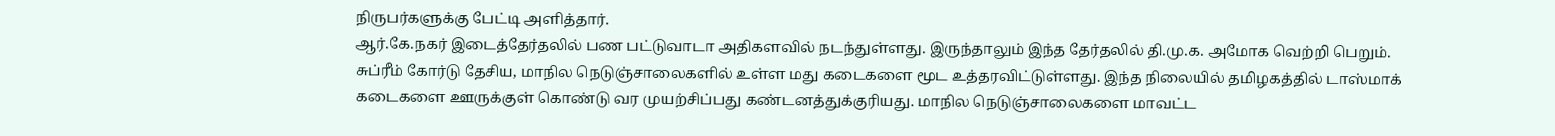நிருபர்களுக்கு பேட்டி அளித்தார்.
ஆர்.கே.நகர் இடைத்தேர்தலில் பண பட்டுவாடா அதிகளவில் நடந்துள்ளது. இருந்தாலும் இந்த தேர்தலில் தி.மு.க. அமோக வெற்றி பெறும்.
சுப்ரீம் கோர்டு தேசிய, மாநில நெடுஞ்சாலைகளில் உள்ள மது கடைகளை மூட உத்தரவிட்டுள்ளது. இந்த நிலையில் தமிழகத்தில் டாஸ்மாக் கடைகளை ஊருக்குள் கொண்டு வர முயற்சிப்பது கண்டனத்துக்குரியது. மாநில நெடுஞ்சாலைகளை மாவட்ட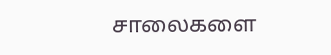சாலைகளை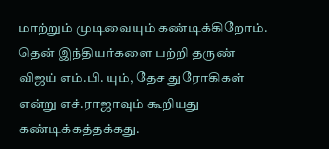மாற்றும் முடிவையும் கண்டிக்கிறோம்.
தென் இந்தியர்களை பற்றி தருண் விஜய் எம்.பி. யும், தேச துரோகிகள் என்று எச்.ராஜாவும் கூறியது கண்டிக்கத்தக்கது.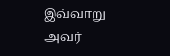இவ்வாறு அவர்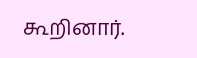கூறினார்.